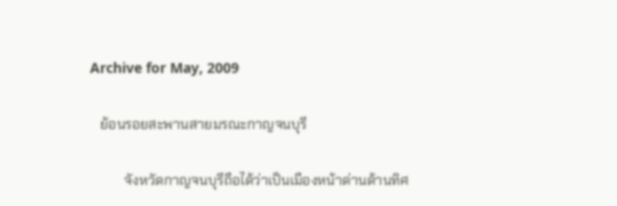Archive for May, 2009

   ย้อนรอยสะพานสายมรณะกาญจนบุรี

          จังหวัดกาญจนบุรีถือได้ว่าเป็นเมืองหน้าด่านด้านทิศ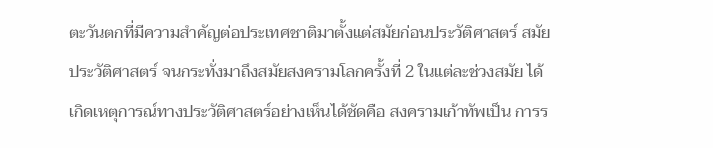ตะวันตกที่มีความสำคัญต่อประเทศชาติมาตั้งแต่สมัยก่อนประวัติศาสตร์ สมัยประวัติศาสตร์ จนกระทั่งมาถึงสมัยสงครามโลกครั้งที่ 2 ในแต่ละช่วงสมัย ได้เกิดเหตุการณ์ทางประวัติศาสตร์อย่างเห็นได้ชัดคือ สงครามเก้าทัพเป็น การร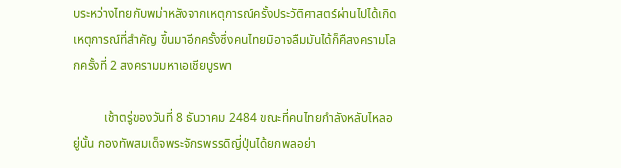บระหว่างไทยกับพม่าหลังจากเหตุการณ์ครั้งประวัติศาสตร์ผ่านไปได้เกิดเหตุการณ์ที่สำคัญ ขึ้นมาอีกครั้งซึ่งคนไทยมิอาจลืมมันได้ก็คืสงครามโลกครั้งที่ 2 สงครามมหาเอเชียบูรพา

          เช้าตรู่ของวันที่ 8 ธันวาคม 2484 ขณะที่คนไทยกำลังหลับไหลอยู่นั้น กองทัพสมเด็จพระจักรพรรดิญี่ปุ่นได้ยกพลอย่า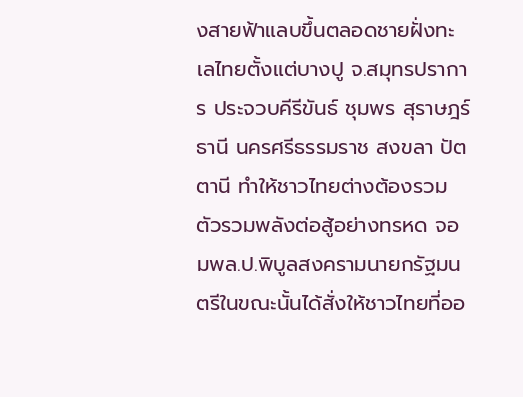งสายฟ้าแลบขึ้นตลอดชายฝั่งทะเลไทยตั้งแต่บางปู จ.สมุทรปราการ ประจวบคีรีขันธ์ ชุมพร สุราษฎร์ธานี นครศรีธรรมราช สงขลา ปัตตานี ทำให้ชาวไทยต่างต้องรวมตัวรวมพลังต่อสู้อย่างทรหด จอมพล.ป.พิบูลสงครามนายกรัฐมนตรีในขณะนั้นได้สั่งให้ชาวไทยที่ออ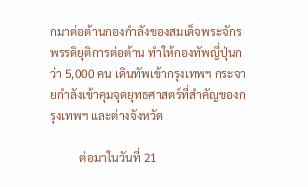กมาต่อต้านกองกำลังของสมเด็จพระจักรพรรดิยุติการต่อต้าน ทำให้กองทัพญี่ปุ่นกว่า 5,000 คน เดินทัพเข้ากรุงเทพฯ กระจายกำลังเข้าคุมจุดยุทธศาสตร์ที่สำคัญของกรุงเทพฯ และต่างจังหวัด

          ต่อมาในวันที่ 21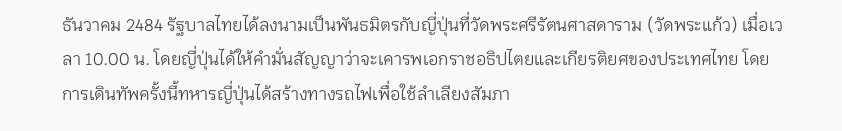ธันวาคม 2484 รัฐบาลไทยได้ลงนามเป็นพันธมิตรกับญี่ปุ่นที่วัดพระศรีรัตนศาสดาราม (วัดพระแก้ว) เมื่อเวลา 10.00 น. โดยญี่ปุ่นได้ให้คำมั่นสัญญาว่าจะเคารพเอกราชอธิปไตยและเกียรติยศของประเทศไทย โดยการเดินทัพครั้งนี้ทหารญี่ปุ่นได้สร้างทางรถไฟเพื่อใช้ลำเลียงสัมภา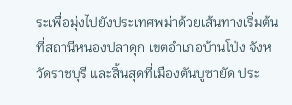ระเพื่อมุ่งไปยังประเทศพม่าด้วยเส้นทางเริ่มต้น ที่สถานีหนองปลาดุก เขตอำเภอบ้านโป่ง จังหวัดราชบุรี และสิ้นสุดที่เมืองตันบูซายัด ประ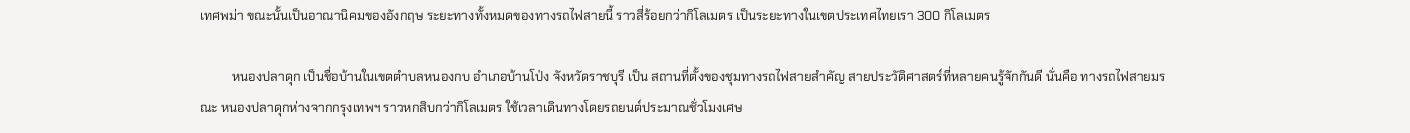เทศพม่า ขณะนั้นเป็นอาณานิคมของอังกฤษ ระยะทางทั้งหมดของทางรถไฟสายนี้ ราวสี่ร้อยกว่ากิโลเมตร เป็นระยะทางในเขตประเทศไทยเรา 300 กิโลเมตร

          หนองปลาดุก เป็นชื่อบ้านในเขตตำบลหนองกบ อำเภอบ้านโป่ง จังหวัดราชบุรี เป็น สถานที่ตั้งของชุมทางรถไฟสายสำคัญ สายประวัติศาสตร์ที่หลายคนรู้จักกันดี นั่นคือ ทางรถไฟสายมรณะ หนองปลาดุกห่างจากกรุงเทพฯ ราวหกสิบกว่ากิโลเมตร ใช้เวลาเดินทางโดยรถยนต์ประมาณชั่วโมงเศษ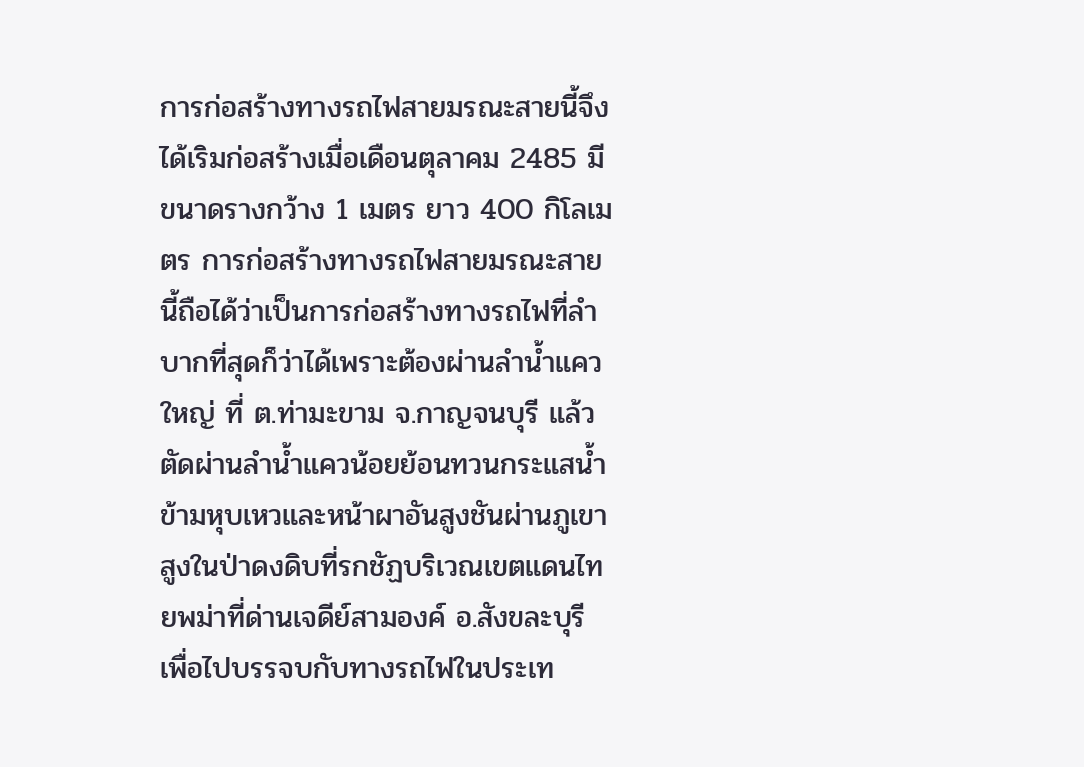การก่อสร้างทางรถไฟสายมรณะสายนี้จึงได้เริมก่อสร้างเมื่อเดือนตุลาคม 2485 มีขนาดรางกว้าง 1 เมตร ยาว 400 กิโลเมตร การก่อสร้างทางรถไฟสายมรณะสายนี้ถือได้ว่าเป็นการก่อสร้างทางรถไฟที่ลำบากที่สุดก็ว่าได้เพราะต้องผ่านลำน้ำแควใหญ่ ที่ ต.ท่ามะขาม จ.กาญจนบุรี แล้วตัดผ่านลำน้ำแควน้อยย้อนทวนกระแสน้ำข้ามหุบเหวและหน้าผาอันสูงชันผ่านภูเขาสูงในป่าดงดิบที่รกชัฏบริเวณเขตแดนไทยพม่าที่ด่านเจดีย์สามองค์ อ.สังขละบุรี เพื่อไปบรรจบกับทางรถไฟในประเท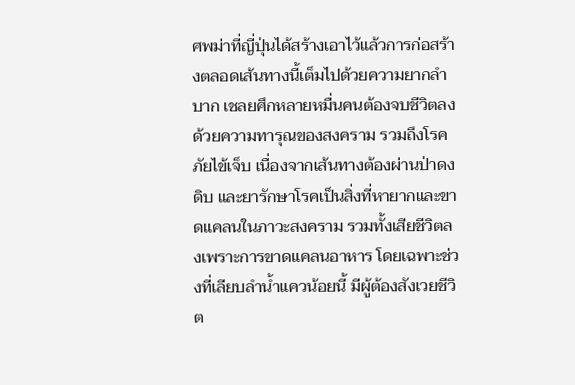ศพม่าที่ญี่ปุ่นได้สร้างเอาไว้แล้วการก่อสร้างตลอดเส้นทางนี้เต็มไปด้วยความยากลำบาก เชลยศึกหลายหมื่นคนต้องจบชีวิตลงด้วยความทารุณของสงคราม รวมถึงโรคภัยไข้เจ็บ เนื่องจากเส้นทางต้องผ่านป่าดงดิบ และยารักษาโรคเป็นสิ่งที่หายากและขาดแคลนในภาวะสงคราม รวมทั้งเสียชีวิตลงเพราะการขาดแคลนอาหาร โดยเฉพาะช่วงที่เลียบลำน้ำแควน้อยนี้ มีผู้ต้องสังเวยชีวิต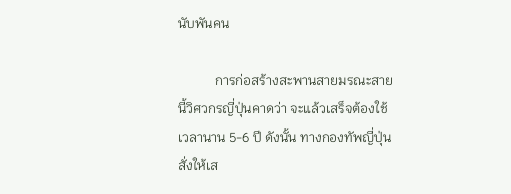นับพันคน

           การก่อสร้างสะพานสายมรณะสายนี้วิศวกรญี่ปุ่นคาดว่า จะแล้วเสร็จต้องใช้ เวลานาน 5-6 ปี ดังนั้น ทางกองทัพญี่ปุ่นสั่งให้เส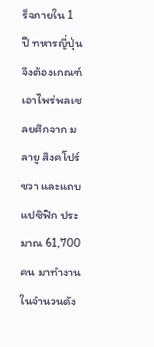ร็จภายใน 1 ปี ทหารญี่ปุ่นจึงต้องเกณฑ์เอาไพร่พลเชลยศึกจาก มลายู สิงคโปร์ ชวา และแถบแปซิฟิก ประมาณ 61,700 คน มาทำงาน ในจำนวนดัง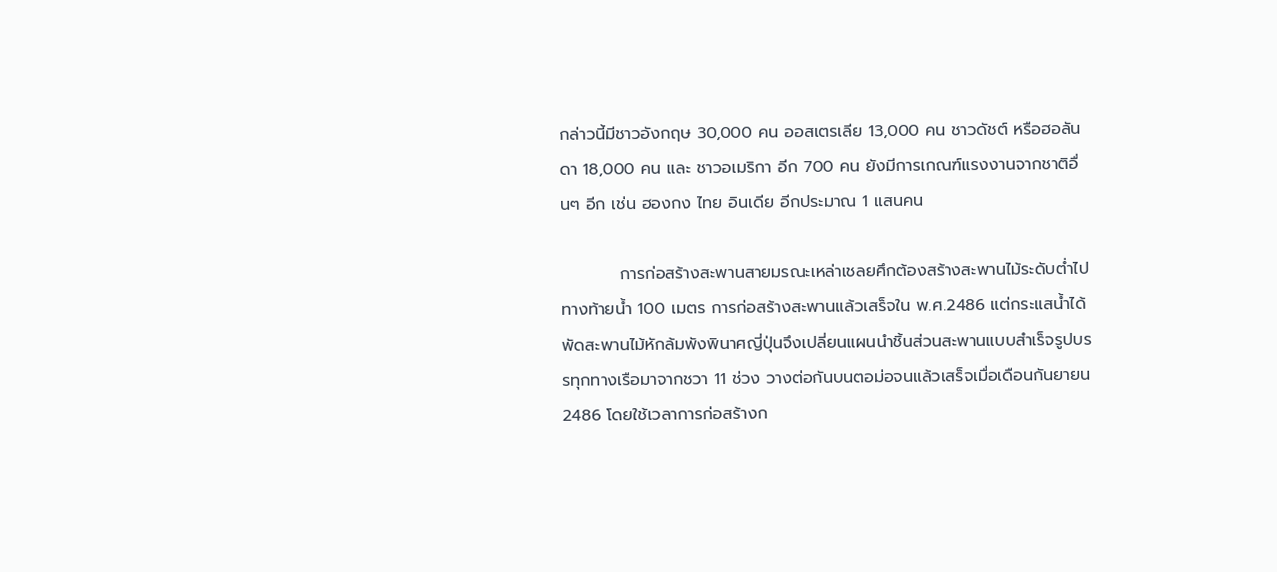กล่าวนี้มีชาวอังกฤษ 30,000 คน ออสเตรเลีย 13,000 คน ชาวดัชต์ หรือฮอลันดา 18,000 คน และ ชาวอเมริกา อีก 700 คน ยังมีการเกณฑ์แรงงานจากชาติอื่นๆ อีก เช่น ฮองกง ไทย อินเดีย อีกประมาณ 1 แสนคน

          การก่อสร้างสะพานสายมรณะเหล่าเชลยศึกต้องสร้างสะพานไม้ระดับต่ำไปทางท้ายน้ำ 100 เมตร การก่อสร้างสะพานแล้วเสร็จใน พ.ศ.2486 แต่กระแสน้ำได้พัดสะพานไม้หักล้มพังพินาศญี่ปุ่นจึงเปลี่ยนแผนนำชิ้นส่วนสะพานแบบสำเร็จรูปบรรทุกทางเรือมาจากชวา 11 ช่วง วางต่อกันบนตอม่อจนแล้วเสร็จเมื่อเดือนกันยายน 2486 โดยใช้เวลาการก่อสร้างก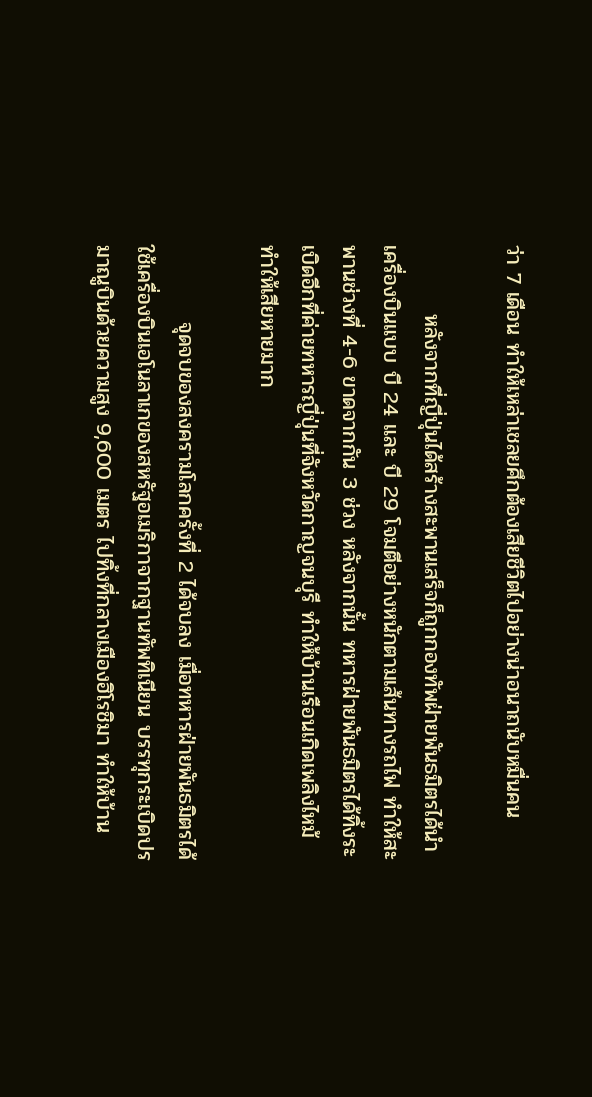ว่า 7 เดือน ทำให้เหล่าเชลยศึกต้องเสียชีวิตไปอย่างน่าอนาถนับหมื่นคน

         หลังจากที่ญี่ปุ่นได้สร้างสะพานเสร็จก็ถูกกองทัพฝ่ายพันธมิตรได้นำเครื่องบินแบบ บี 24 และ บี 29 โจมตีอย่างหนักตามเส้นทางรถไฟ ทำให้สะพานช่วงที่ 4-6 ขาดจากกัน 3 ช่วง หลังจากนั้น ทหารฝ่ายพันธมิตรได้ทิ้งระเบิดอีกที่ค่ายทหารญี่ปุ่นที่จังหวัดกาญจนบุรี ทำให้บ้านเรือนเกิดเพลิงไหม้ ทำให้เสียหายมาก

          จุดจบของสงครามโลกครั้งที่ 2 ได้จบลง เมื่อทหารฝ่ายพันธมิตรได้ใช้เครื่องบินเอโนลาเกของสหรัฐอเมริกาจากฐานทัพทิเนียน บรรทุกระเบิดปรมาณูบินด้วยความสูง 9,600 เมตร ไปทิ้งที่กลางเมืองฮิโรชิมา ทำให้บ้าน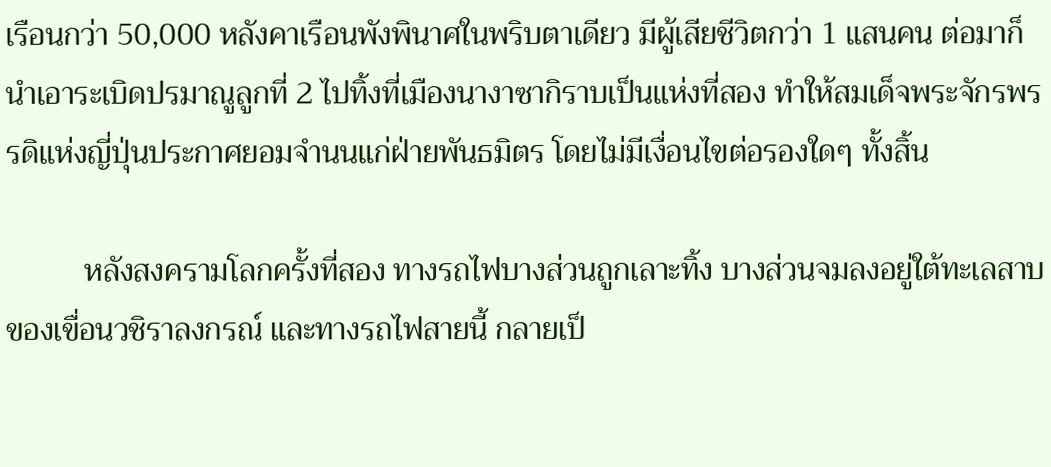เรือนกว่า 50,000 หลังคาเรือนพังพินาศในพริบตาเดียว มีผู้เสียชีวิตกว่า 1 แสนคน ต่อมาก็นำเอาระเบิดปรมาณูลูกที่ 2 ไปทิ้งที่เมืองนางาซากิราบเป็นแห่งที่สอง ทำให้สมเด็จพระจักรพรรดิแห่งญี่ปุ่นประกาศยอมจำนนแก่ฝ่ายพันธมิตร โดยไม่มีเงื่อนไขต่อรองใดๆ ทั้งสิ้น

          หลังสงครามโลกครั้งที่สอง ทางรถไฟบางส่วนถูกเลาะทิ้ง บางส่วนจมลงอยู่ใต้ทะเลสาบของเขื่อนวชิราลงกรณ์ และทางรถไฟสายนี้ กลายเป็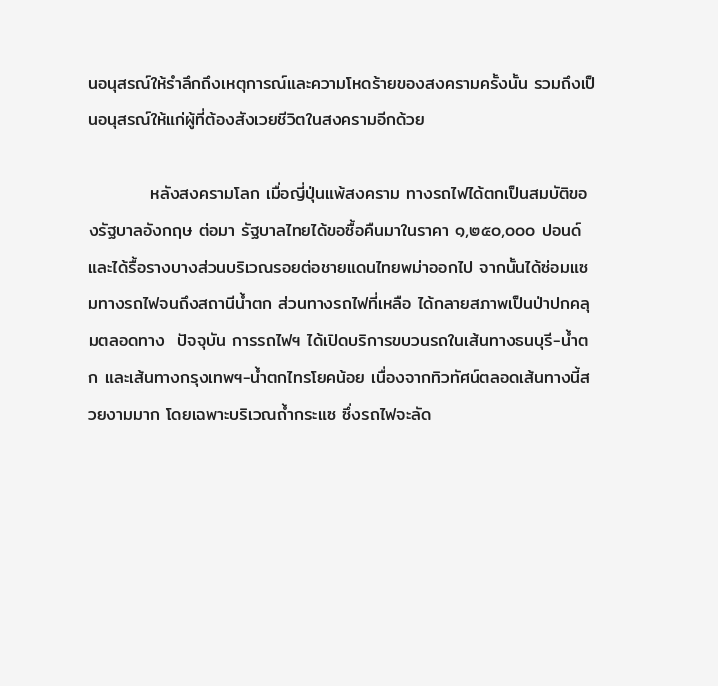นอนุสรณ์ให้รำลึกถึงเหตุการณ์และความโหดร้ายของสงครามครั้งนั้น รวมถึงเป็นอนุสรณ์ให้แก่ผู้ที่ต้องสังเวยชีวิตในสงครามอีกด้วย

          หลังสงครามโลก เมื่อญี่ปุ่นแพ้สงคราม ทางรถไฟได้ตกเป็นสมบัติของรัฐบาลอังกฤษ ต่อมา รัฐบาลไทยได้ขอซื้อคืนมาในราคา ๑,๒๕๐,๐๐๐ ปอนด์ และได้รื้อรางบางส่วนบริเวณรอยต่อชายแดนไทยพม่าออกไป จากนั้นได้ซ่อมแซมทางรถไฟจนถึงสถานีน้ำตก ส่วนทางรถไฟที่เหลือ ได้กลายสภาพเป็นป่าปกคลุมตลอดทาง  ปัจจุบัน การรถไฟฯ ได้เปิดบริการขบวนรถในเส้นทางธนบุรี-น้ำตก และเส้นทางกรุงเทพฯ-น้ำตกไทรโยคน้อย เนื่องจากทิวทัศน์ตลอดเส้นทางนี้สวยงามมาก โดยเฉพาะบริเวณถ้ำกระแซ ซึ่งรถไฟจะลัด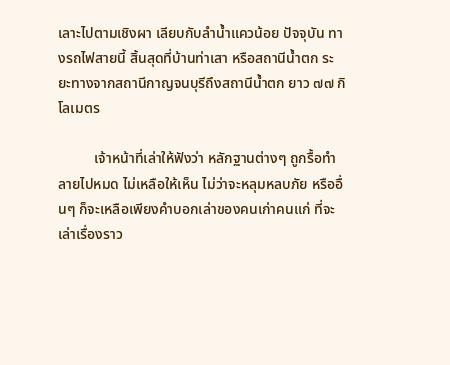เลาะไปตามเชิงผา เลียบกับลำน้ำแควน้อย ปัจจุบัน ทางรถไฟสายนี้ สิ้นสุดที่บ้านท่าเสา หรือสถานีน้ำตก ระยะทางจากสถานีกาญจนบุรีถึงสถานีน้ำตก ยาว ๗๗ กิโลเมตร

          เจ้าหน้าที่เล่าให้ฟังว่า หลักฐานต่างๆ ถูกรื้อทำลายไปหมด ไม่เหลือให้เห็น ไม่ว่าจะหลุมหลบภัย หรืออื่นๆ ก็จะเหลือเพียงคำบอกเล่าของคนเก่าคนแก่ ที่จะเล่าเรื่องราว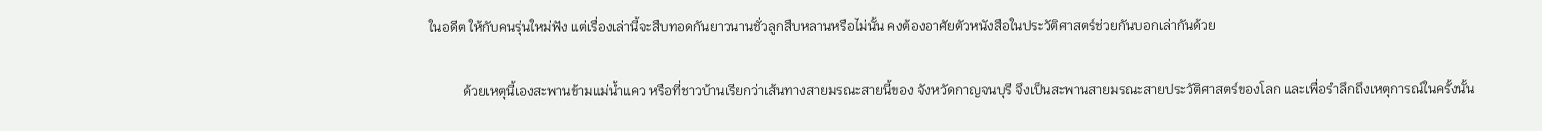ในอดีต ให้กับคนรุ่นใหม่ฟัง แต่เรื่องเล่านี้จะสืบทอดกันยาวนานชั่วลูกสืบหลานหรือไม่นั้น คงต้องอาศัยตัวหนังสือในประวัติศาสตร์ช่วยกันบอกเล่ากันด้วย

          ด้วยเหตุนี้เองสะพานข้ามแม่น้ำแคว หรือที่ชาวบ้านเรียกว่าเส้นทางสายมรณะสายนี้ของ จังหวัดกาญจนบุรี จึงเป็นสะพานสายมรณะสายประวัติศาสตร์ของโลก และเพื่อรำลึกถึงเหตุการณ์ในครั้งนั้น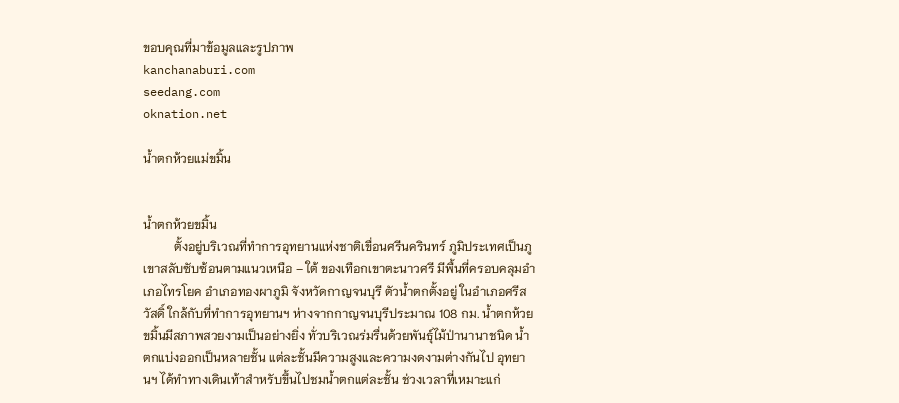ขอบคุณที่มาข้อมูลและรูปภาพ
kanchanaburi.com
seedang.com
oknation.net

น้ำตกห้วยแม่ขมิ้น


น้ำตกห้วยขมิ้น
          ตั้งอยู่บริเวณที่ทำการอุทยานแห่งชาติเขื่อนศรีนครินทร์ ภูมิประเทศเป็นภูเขาสลับซับซ้อนตามแนวเหนือ – ใต้ ของเทือกเขาตะนาวศรี มีพื้นที่ครอบคลุมอำเภอไทรโยค อำเภอทองผาภูมิ จังหวัดกาญจนบุรี ตัวน้ำตกตั้งอยู่ ในอำเภอศรีสวัสดิ์ ใกล้กับที่ทำการอุทยานฯ ห่างจากกาญจนบุรีประมาณ 108 กม. น้ำตกห้วยขมิ้นมีสภาพสวยงามเป็นอย่างยิ่ง ทั่วบริเวณร่มรื่นด้วยพันธุ์ไม้ป่านานาชนิด น้ำตกแบ่งออกเป็นหลายชั้น แต่ละชั้นมีความสูงและความงดงามต่างกันไป อุทยานฯ ได้ทำทางเดินเท้าสำหรับขึ้นไปชมน้ำตกแต่ละชั้น ช่วงเวลาที่เหมาะแก่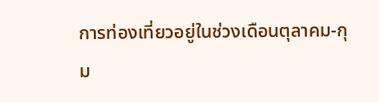การท่องเที่ยวอยู่ในช่วงเดือนตุลาคม-กุม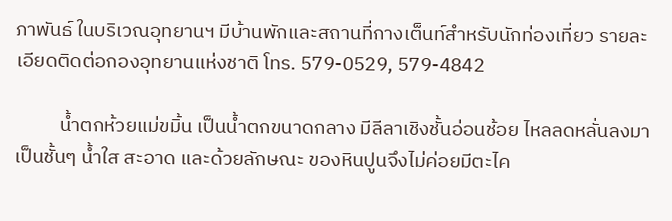ภาพันธ์ ในบริเวณอุทยานฯ มีบ้านพักและสถานที่กางเต็นท์สำหรับนักท่องเที่ยว รายละเอียดติดต่อกองอุทยานแห่งชาติ โทร. 579-0529, 579-4842

          น้ำตกห้วยแม่ขมิ้น เป็นน้ำตกขนาดกลาง มีลีลาเชิงชั้นอ่อนช้อย ไหลลดหลั่นลงมาเป็นชั้นๆ น้ำใส สะอาด และด้วยลักษณะ ของหินปูนจึงไม่ค่อยมีตะไค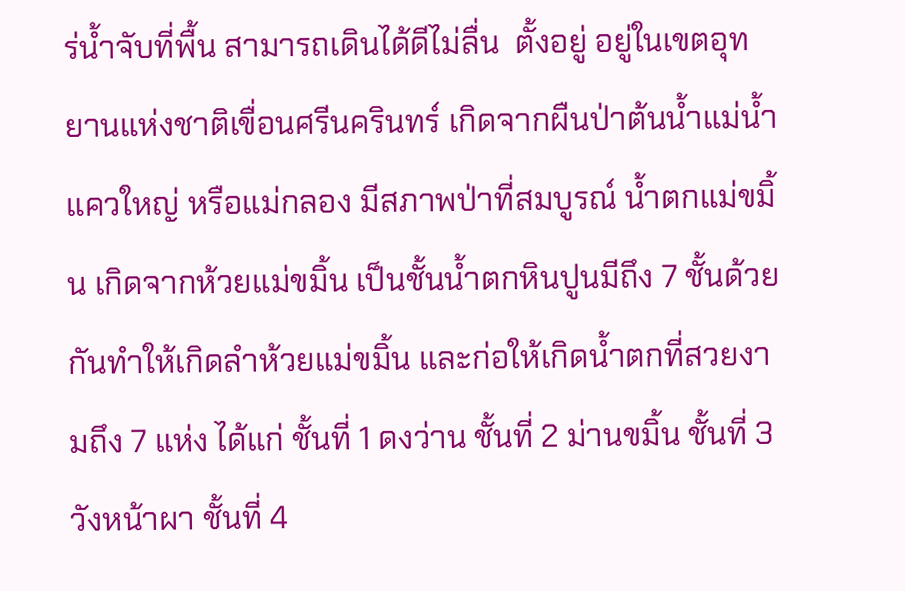ร่น้ำจับที่พื้น สามารถเดินได้ดีไม่ลื่น  ตั้งอยู่ อยู่ในเขตอุทยานแห่งชาติเขื่อนศรีนครินทร์ เกิดจากผืนป่าต้นน้ำแม่น้ำแควใหญ่ หรือแม่กลอง มีสภาพป่าที่สมบูรณ์ น้ำตกแม่ขมิ้น เกิดจากห้วยแม่ขมิ้น เป็นชั้นน้ำตกหินปูนมีถึง 7 ชั้นด้วยกันทำให้เกิดลำห้วยแม่ขมิ้น และก่อให้เกิดน้ำตกที่สวยงามถึง 7 แห่ง ได้แก่ ชั้นที่ 1 ดงว่าน ชั้นที่ 2 ม่านขมิ้น ชั้นที่ 3 วังหน้าผา ชั้นที่ 4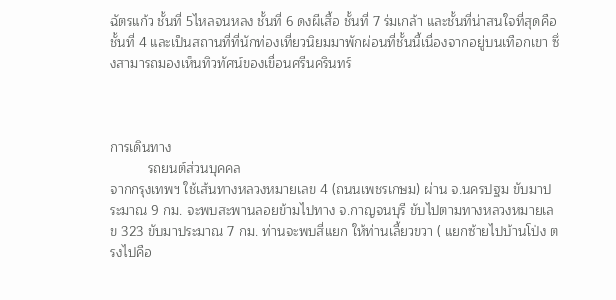ฉัตรแก้ว ชั้นที่ 5ไหลจนหลง ชั้นที่ 6 ดงผีเสื้อ ชั้นที่ 7 ร่มเกล้า และชั้นที่น่าสนใจที่สุดคือ ชั้นที่ 4 และเป็นสถานที่ที่นักท่องเที่ยวนิยมมาพักผ่อนที่ชั้นนี้เนื่องจากอยู่บนเทือกเขา ซึ่งสามารถมองเห็นทิวทัศน์ของเขื่อนศรีนครินทร์



การเดินทาง
          รถยนต์ส่วนบุคคล
จากกรุงเทพฯ ใช้เส้นทางหลวงหมายเลข 4 (ถนนเพชรเกษม) ผ่าน จ.นครปฐม ขับมาประมาณ 9 กม. จะพบสะพานลอยข้ามไปทาง จ.กาญจนบุรี ขับไปตามทางหลวงหมายเลข 323 ขับมาประมาณ 7 กม. ท่านจะพบสี่แยก ให้ท่านเลี้ยวขวา ( แยกซ้ายไปบ้านโป่ง ตรงไปคือ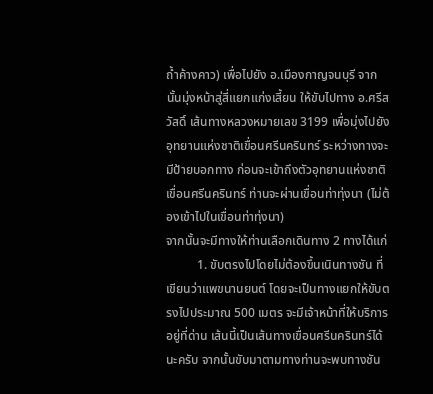ถ้ำค้างคาว) เพื่อไปยัง อ.เมืองกาญจนบุรี จากนั้นมุ่งหน้าสู่สี่แยกแก่งเสี้ยน ให้ขับไปทาง อ.ศรีสวัสดิ์ เส้นทางหลวงหมายเลข 3199 เพื่อมุ่งไปยังอุทยานแห่งชาติเขื่อนศรีนครินทร์ ระหว่างทางจะมีป้ายบอกทาง ก่อนจะเข้าถึงตัวอุทยานแห่งชาติเขื่อนศรีนครินทร์ ท่านจะผ่านเขื่อนท่าทุ่งนา (ไม่ต้องเข้าไปในเขื่อนท่าทุ่งนา)
จากนั้นจะมีทางให้ท่านเลือกเดินทาง 2 ทางได้แก่
          1. ขับตรงไปโดยไม่ต้องขึ้นเนินทางชัน ที่เขียนว่าแพขนานยนต์ โดยจะเป็นทางแยกให้ขับตรงไปประมาณ 500 เมตร จะมีเจ้าหน้าที่ให้บริการอยู่ที่ด่าน เส้นนี้เป็นเส้นทางเขื่อนศรีนครินทร์ได้นะครับ จากนั้นขับมาตามทางท่านจะพบทางชัน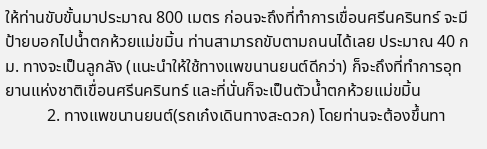ให้ท่านขับขั้นมาประมาณ 800 เมตร ก่อนจะถึงที่ทำการเขื่อนศรีนครินทร์ จะมีป้ายบอกไปน้ำตกห้วยแม่ขมิ้น ท่านสามารถขับตามถนนได้เลย ประมาณ 40 กม. ทางจะเป็นลูกลัง (แนะนำให้ใช้ทางแพขนานยนต์ดีกว่า) ก็จะถึงที่ทำการอุทยานแห่งชาติเขื่อนศรีนครินทร์ และที่นั่นก็จะเป็นตัวน้ำตกห้วยแม่ขมิ้น
          2. ทางแพขนานยนต์(รถเก๋งเดินทางสะดวก) โดยท่านจะต้องขึ้นทา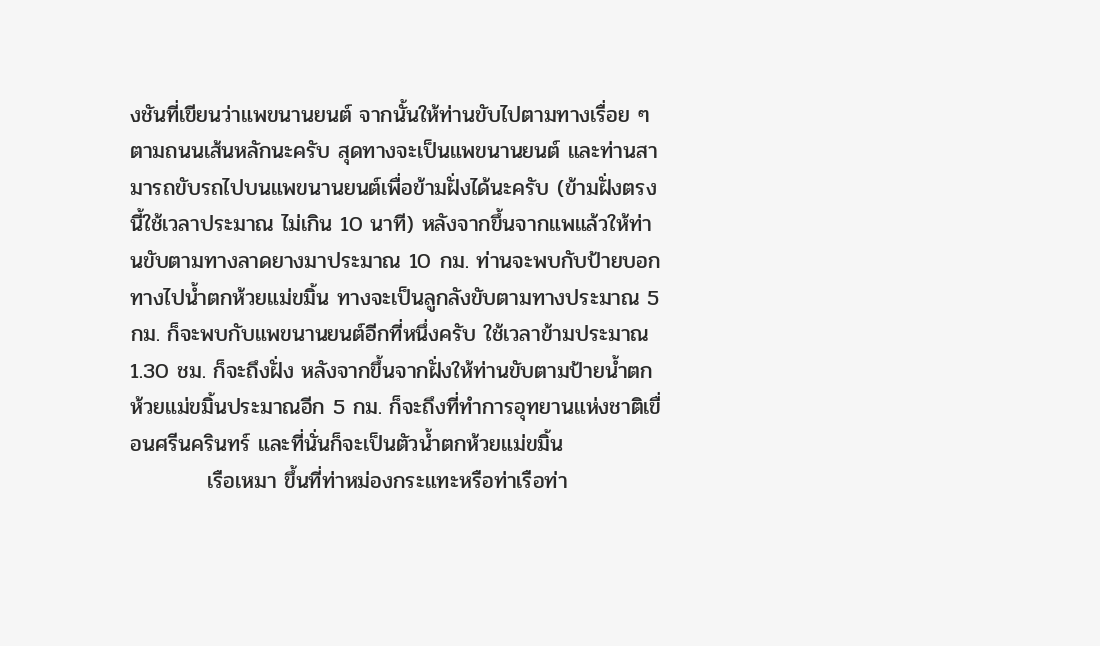งชันที่เขียนว่าแพขนานยนต์ จากนั้นให้ท่านขับไปตามทางเรื่อย ๆ ตามถนนเส้นหลักนะครับ สุดทางจะเป็นแพขนานยนต์ และท่านสามารถขับรถไปบนแพขนานยนต์เพื่อข้ามฝั่งได้นะครับ (ข้ามฝั่งตรงนี้ใช้เวลาประมาณ ไม่เกิน 10 นาที) หลังจากขึ้นจากแพแล้วให้ท่านขับตามทางลาดยางมาประมาณ 10 กม. ท่านจะพบกับป้ายบอกทางไปน้ำตกห้วยแม่ขมิ้น ทางจะเป็นลูกลังขับตามทางประมาณ 5 กม. ก็จะพบกับแพขนานยนต์อีกที่หนึ่งครับ ใช้เวลาข้ามประมาณ 1.30 ชม. ก็จะถึงฝั่ง หลังจากขึ้นจากฝั่งให้ท่านขับตามป้ายน้ำตกห้วยแม่ขมิ้นประมาณอีก 5 กม. ก็จะถึงที่ทำการอุทยานแห่งชาติเขื่อนศรีนครินทร์ และที่นั่นก็จะเป็นตัวน้ำตกห้วยแม่ขมิ้น
          เรือเหมา ขึ้นที่ท่าหม่องกระแทะหรือท่าเรือท่า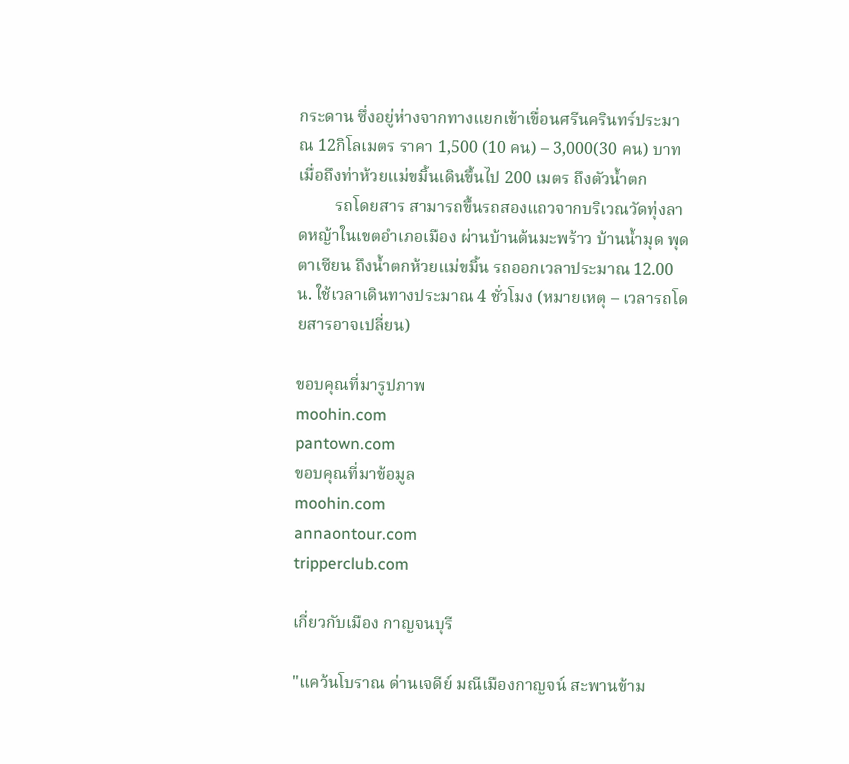กระดาน ซึ่งอยู่ห่างจากทางแยกเข้าเขื่อนศรีนครินทร์ประมาณ 12กิโลเมตร ราคา 1,500 (10 คน) – 3,000(30 คน) บาท เมื่อถึงท่าห้วยแม่ขมิ้นเดินขึ้นไป 200 เมตร ถึงตัวน้ำตก
         รถโดยสาร สามารถขึ้นรถสองแถวจากบริเวณวัดทุ่งลาดหญ้าในเขตอำเภอเมือง ผ่านบ้านต้นมะพร้าว บ้านน้ำมุด พุดตาเซียน ถึงน้ำตกห้วยแม่ขมิ้น รถออกเวลาประมาณ 12.00 น. ใช้เวลาเดินทางประมาณ 4 ชั่วโมง (หมายเหตุ – เวลารถโดยสารอาจเปลี่ยน)

ขอบคุณที่มารูปภาพ
moohin.com
pantown.com
ขอบคุณที่มาข้อมูล
moohin.com
annaontour.com
tripperclub.com

เกี่ยวกับเมือง กาญจนบุรี

"แคว้นโบราณ ด่านเจดีย์ มณีเมืองกาญจน์ สะพานข้าม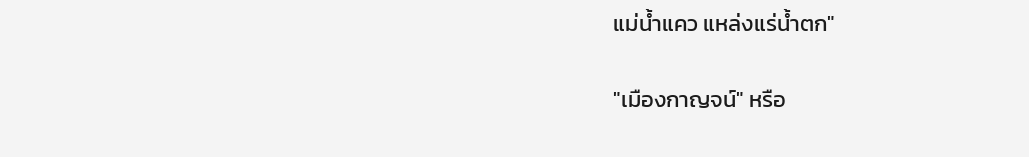แม่น้ำแคว แหล่งแร่น้ำตก"

"เมืองกาญจน์" หรือ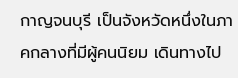กาญจนบุรี เป็นจังหวัดหนึ่งในภาคกลางที่มีผู้คนนิยม เดินทางไป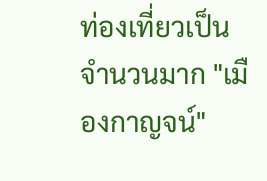ท่องเที่ยวเป็นจำนวนมาก "เมืองกาญจน์"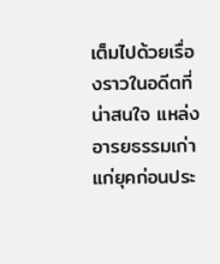เต็มไปด้วยเรื่องราวในอดีตที่น่าสนใจ แหล่งอารยธรรมเก่าแก่ยุคก่อนประ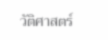วัติศาสตร์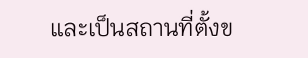และเป็นสถานที่ตั้งข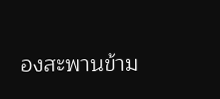องสะพานข้าม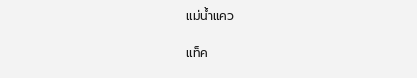แม่น้ำแคว

แท็ค